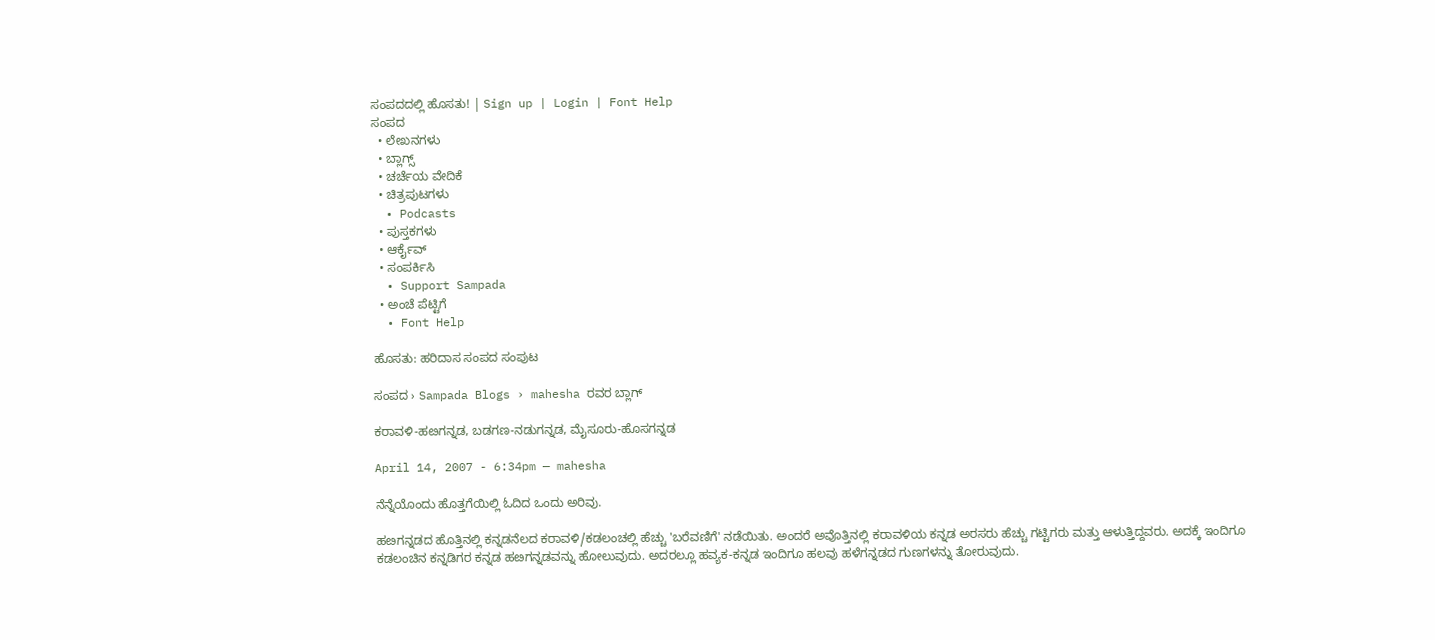ಸಂಪದದಲ್ಲಿ ಹೊಸತು! | Sign up | Login | Font Help
ಸಂಪದ
  • ಲೇಖನಗಳು
  • ಬ್ಲಾಗ್ಸ್
  • ಚರ್ಚೆಯ ವೇದಿಕೆ
  • ಚಿತ್ರಪುಟಗಳು
  • Podcasts
  • ಪುಸ್ತಕಗಳು
  • ಆರ್ಕೈವ್
  • ಸಂಪರ್ಕಿಸಿ
  • Support Sampada
  • ಅಂಚೆ ಪೆಟ್ಟಿಗೆ
  • Font Help

ಹೊಸತು: ಹರಿದಾಸ ಸಂಪದ ಸಂಪುಟ

ಸಂಪದ › Sampada Blogs › mahesha ರವರ ಬ್ಲಾಗ್

ಕರಾವಳಿ-ಹೞಗನ್ನಡ, ಬಡಗಣ-ನಡುಗನ್ನಡ, ಮೈಸೂರು-ಹೊಸಗನ್ನಡ

April 14, 2007 - 6:34pm — mahesha

ನೆನ್ನೆಯೊಂದು ಹೊತ್ತಗೆಯಿಲ್ಲಿ ಓದಿದ ಒಂದು ಅರಿವು.

ಹೞಗನ್ನಡದ ಹೊತ್ತಿನಲ್ಲಿ ಕನ್ನಡನೆಲದ ಕರಾವಳಿ/ಕಡಲಂಚಲ್ಲಿ ಹೆಚ್ಚು 'ಬರೆವಣಿಗೆ' ನಡೆಯಿತು. ಅಂದರೆ ಅವೊತ್ತಿನಲ್ಲಿ ಕರಾವಳಿಯ ಕನ್ನಡ ಅರಸರು ಹೆಚ್ಚು ಗಟ್ಟಿಗರು ಮತ್ತು ಆಳುತ್ತಿದ್ದವರು. ಅದಕ್ಕೆ ಇಂದಿಗೂ ಕಡಲಂಚಿನ ಕನ್ನಡಿಗರ ಕನ್ನಡ ಹೞಗನ್ನಡವನ್ನು ಹೋಲುವುದು. ಅದರಲ್ಲೂ ಹವ್ಯಕ-ಕನ್ನಡ ಇಂದಿಗೂ ಹಲವು ಹಳೆಗನ್ನಡದ ಗುಣಗಳನ್ನು ತೋರುವುದು.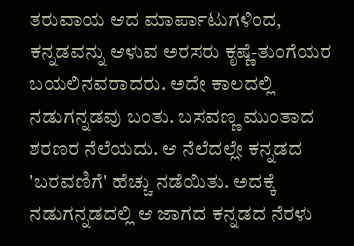ತರುವಾಯ ಆದ ಮಾರ್ಪಾಟುಗಳಿಂದ, ಕನ್ನಡವನ್ನು ಆಳುವ ಅರಸರು ಕೃಷ್ಣೆ-ತುಂಗೆಯರ ಬಯಲಿನವರಾದರು. ಅದೇ ಕಾಲದಲ್ಲಿ ನಡುಗನ್ನಡವು ಬಂತು. ಬಸವಣ್ಣ ಮುಂತಾದ ಶರಣರ ನೆಲೆಯದು. ಆ ನೆಲೆದಲ್ಲೇ ಕನ್ನಡದ 'ಬರವಣಿಗೆ' ಹೆಚ್ಚು ನಡೆಯಿತು. ಅದಕ್ಕೆ ನಡುಗನ್ನಡದಲ್ಲಿ ಆ ಜಾಗದ ಕನ್ನಡದ ನೆರಳು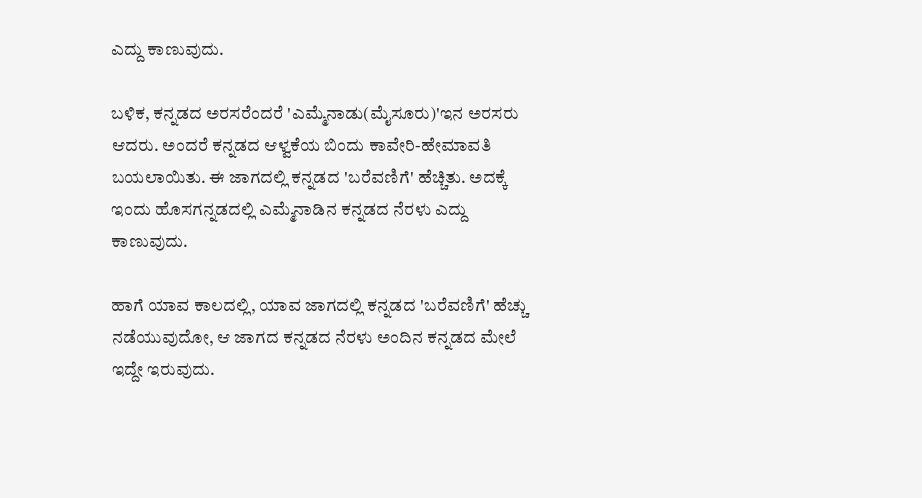ಎದ್ದು ಕಾಣುವುದು.

ಬಳಿಕ, ಕನ್ನಡದ ಅರಸರೆಂದರೆ 'ಎಮ್ಮೆನಾಡು(ಮೈಸೂರು)'ಇನ ಅರಸರು ಆದರು. ಅಂದರೆ ಕನ್ನಡದ ಆಳ್ವಕೆಯ ಬಿಂದು ಕಾವೇರಿ-ಹೇಮಾವತಿ ಬಯಲಾಯಿತು. ಈ ಜಾಗದಲ್ಲಿ ಕನ್ನಡದ 'ಬರೆವಣಿಗೆ' ಹೆಚ್ಚಿತು. ಅದಕ್ಕೆ ಇಂದು ಹೊಸಗನ್ನಡದಲ್ಲಿ ಎಮ್ಮೆನಾಡಿನ ಕನ್ನಡದ ನೆರಳು ಎದ್ದು ಕಾಣುವುದು.

ಹಾಗೆ ಯಾವ ಕಾಲದಲ್ಲಿ, ಯಾವ ಜಾಗದಲ್ಲಿ ಕನ್ನಡದ 'ಬರೆವಣಿಗೆ' ಹೆಚ್ಚು ನಡೆಯುವುದೋ, ಆ ಜಾಗದ ಕನ್ನಡದ ನೆರಳು ಅಂದಿನ ಕನ್ನಡದ ಮೇಲೆ ಇದ್ದೇ ಇರುವುದು.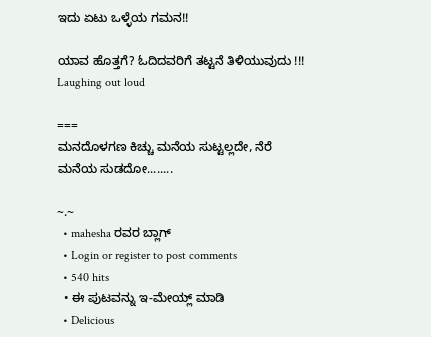ಇದು ಏಟು ಒಳ್ಳೆಯ ಗಮನ!!

ಯಾವ ಹೊತ್ತಗೆ? ಓದಿದವರಿಗೆ ತಟ್ಟನೆ ತಿಳಿಯುವುದು !!! Laughing out loud

===
ಮನದೊಳಗಣ ಕಿಚ್ಚು ಮನೆಯ ಸುಟ್ಟಲ್ಲದೇ, ನೆರೆ ಮನೆಯ ಸುಡದೋ........

~.~
  • mahesha ರವರ ಬ್ಲಾಗ್
  • Login or register to post comments
  • 540 hits
  • ಈ ಪುಟವನ್ನು ಇ-ಮೇಯ್ಲ್ ಮಾಡಿ
  • Delicious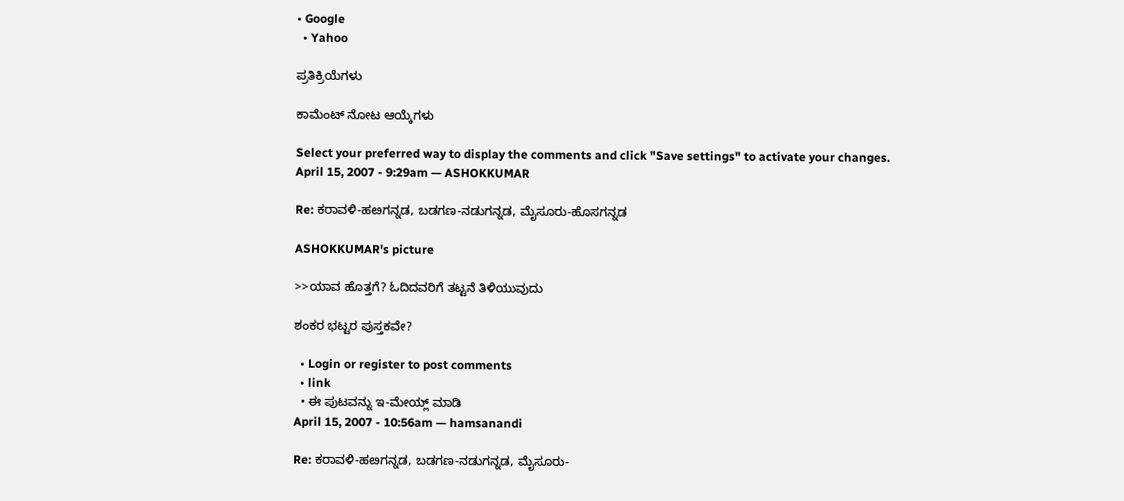• Google
  • Yahoo

ಪ್ರತಿಕ್ರಿಯೆಗಳು

ಕಾಮೆಂಟ್ ನೋಟ ಆಯ್ಕೆಗಳು

Select your preferred way to display the comments and click "Save settings" to activate your changes.
April 15, 2007 - 9:29am — ASHOKKUMAR

Re: ಕರಾವಳಿ-ಹೞಗನ್ನಡ, ಬಡಗಣ-ನಡುಗನ್ನಡ, ಮೈಸೂರು-ಹೊಸಗನ್ನಡ

ASHOKKUMAR's picture

>>ಯಾವ ಹೊತ್ತಗೆ? ಓದಿದವರಿಗೆ ತಟ್ಟನೆ ತಿಳಿಯುವುದು

ಶಂಕರ ಭಟ್ಟರ ಪುಸ್ತಕವೇ?

  • Login or register to post comments
  • link
  • ಈ ಪುಟವನ್ನು ಇ-ಮೇಯ್ಲ್ ಮಾಡಿ
April 15, 2007 - 10:56am — hamsanandi

Re: ಕರಾವಳಿ-ಹೞಗನ್ನಡ, ಬಡಗಣ-ನಡುಗನ್ನಡ, ಮೈಸೂರು-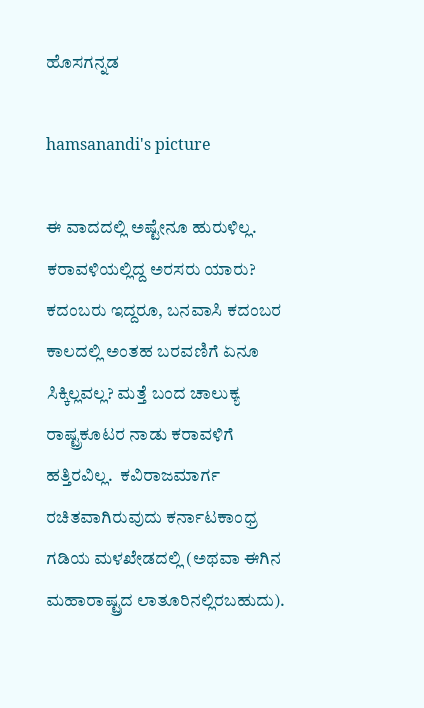ಹೊಸಗನ್ನಡ

hamsanandi's picture

ಈ ವಾದದಲ್ಲಿ ಅಷ್ಟೇನೂ ಹುರುಳಿಲ್ಲ. ಕರಾವಳಿಯಲ್ಲಿದ್ದ ಅರಸರು ಯಾರು? ಕದಂಬರು ಇದ್ದರೂ, ಬನವಾಸಿ ಕದಂಬರ ಕಾಲದಲ್ಲಿ ಅಂತಹ ಬರವಣಿಗೆ ಏನೂ ಸಿಕ್ಕಿಲ್ಲವಲ್ಲ? ಮತ್ತೆ ಬಂದ ಚಾಲುಕ್ಯ ರಾಷ್ಟ್ರಕೂಟರ ನಾಡು ಕರಾವಳಿಗೆ ಹತ್ತಿರವಿಲ್ಲ.  ಕವಿರಾಜಮಾರ್ಗ ರಚಿತವಾಗಿರುವುದು ಕರ್ನಾಟಕಾಂಧ್ರ ಗಡಿಯ ಮಳಖೇಡದಲ್ಲಿ (ಅಥವಾ ಈಗಿನ ಮಹಾರಾಷ್ಟ್ರದ ಲಾತೂರಿನಲ್ಲಿರಬಹುದು).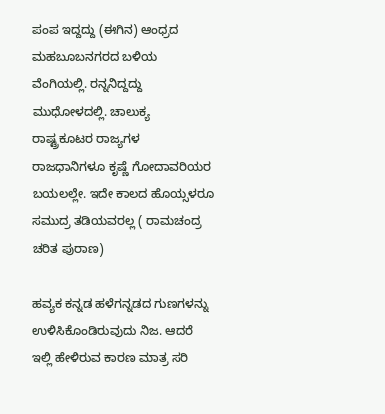ಪಂಪ ಇದ್ದದ್ದು (ಈಗಿನ) ಆಂಧ್ರದ ಮಹಬೂಬನಗರದ ಬಳಿಯ ವೆಂಗಿಯಲ್ಲಿ. ರನ್ನನಿದ್ದದ್ದು ಮುಧೋಳದಲ್ಲಿ. ಚಾಲುಕ್ಯ ರಾಷ್ಟ್ರಕೂಟರ ರಾಜ್ಯಗಳ ರಾಜಧಾನಿಗಳೂ ಕೃಷ್ಣೆ ಗೋದಾವರಿಯರ ಬಯಲಲ್ಲೇ. ಇದೇ ಕಾಲದ ಹೊಯ್ಸಳರೂ ಸಮುದ್ರ ತಡಿಯವರಲ್ಲ ( ರಾಮಚಂದ್ರ ಚರಿತ ಪುರಾಣ)

ಹವ್ಯಕ ಕನ್ನಡ ಹಳೆಗನ್ನಡದ ಗುಣಗಳನ್ನು ಉಳಿಸಿಕೊಂಡಿರುವುದು ನಿಜ. ಆದರೆ ಇಲ್ಲಿ ಹೇಳಿರುವ ಕಾರಣ ಮಾತ್ರ ಸರಿ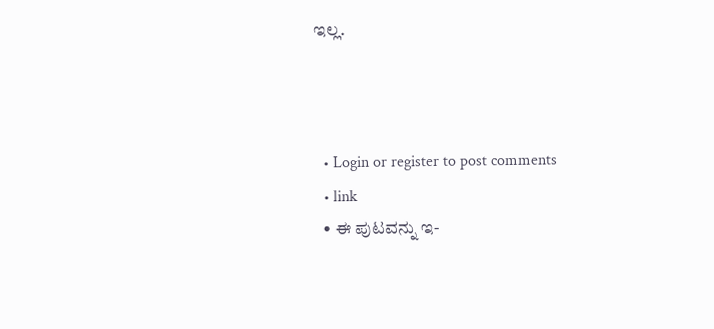ಇಲ್ಲ.



  • Login or register to post comments
  • link
  • ಈ ಪುಟವನ್ನು ಇ-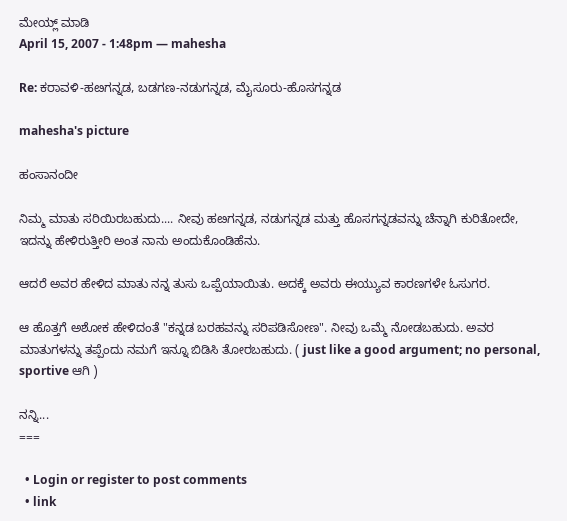ಮೇಯ್ಲ್ ಮಾಡಿ
April 15, 2007 - 1:48pm — mahesha

Re: ಕರಾವಳಿ-ಹೞಗನ್ನಡ, ಬಡಗಣ-ನಡುಗನ್ನಡ, ಮೈಸೂರು-ಹೊಸಗನ್ನಡ

mahesha's picture

ಹಂಸಾನಂದೀ

ನಿಮ್ಮ ಮಾತು ಸರಿಯಿರಬಹುದು.... ನೀವು ಹೞಗನ್ನಡ, ನಡುಗನ್ನಡ ಮತ್ತು ಹೊಸಗನ್ನಡವನ್ನು ಚೆನ್ನಾಗಿ ಕುರಿತೋದೇ, ಇದನ್ನು ಹೇಳಿರುತ್ತೀರಿ ಅಂತ ನಾನು ಅಂದುಕೊಂಡಿಹೆನು.

ಆದರೆ ಅವರ ಹೇಳಿದ ಮಾತು ನನ್ನ ತುಸು ಒಪ್ಪೆಯಾಯಿತು. ಅದಕ್ಕೆ ಅವರು ಈಯ್ಯುವ ಕಾರಣಗಳೇ ಓಸುಗರ.

ಆ ಹೊತ್ತಗೆ ಅಶೋಕ ಹೇಳಿದಂತೆ "ಕನ್ನಡ ಬರಹವನ್ನು ಸರಿಪಡಿಸೋಣ". ನೀವು ಒಮ್ಮೆ ನೋಡಬಹುದು. ಅವರ ಮಾತುಗಳನ್ನು ತಪ್ಪೆಂದು ನಮಗೆ ಇನ್ನೂ ಬಿಡಿಸಿ ತೋರಬಹುದು. ( just like a good argument; no personal, sportive ಆಗಿ )

ನನ್ನಿ...
===

  • Login or register to post comments
  • link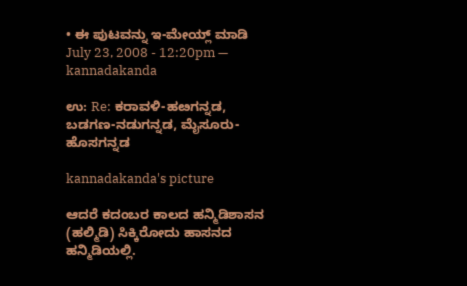• ಈ ಪುಟವನ್ನು ಇ-ಮೇಯ್ಲ್ ಮಾಡಿ
July 23, 2008 - 12:20pm — kannadakanda

ಉ: Re: ಕರಾವಳಿ-ಹೞಗನ್ನಡ, ಬಡಗಣ-ನಡುಗನ್ನಡ, ಮೈಸೂರು-ಹೊಸಗನ್ನಡ

kannadakanda's picture

ಆದರೆ ಕದಂಬರ ಕಾಲದ ಹನ್ಮಿಡಿಶಾಸನ (ಹಲ್ಮಿಡಿ) ಸಿಕ್ಕಿರೋದು ಹಾಸನದ ಹನ್ಮಿಡಿಯಲ್ಲಿ.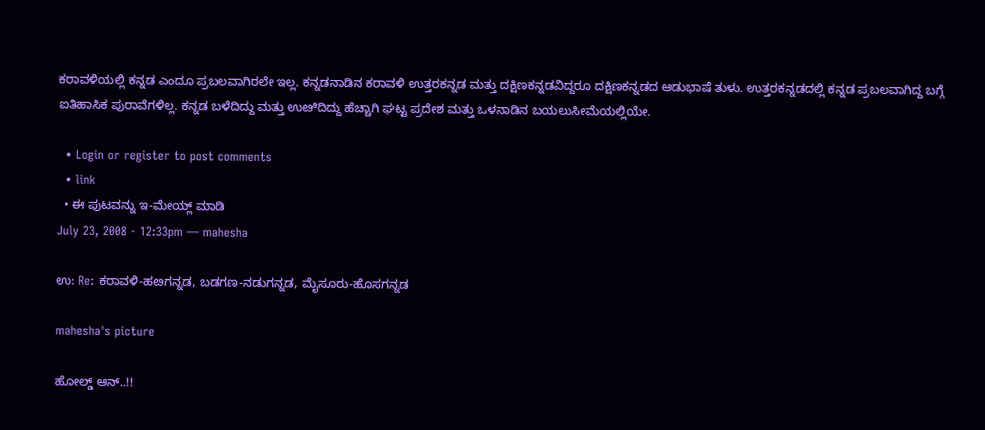ಕರಾವಳಿಯಲ್ಲಿ ಕನ್ನಡ ಎಂದೂ ಪ್ರಬಲವಾಗಿರಲೇ ಇಲ್ಲ. ಕನ್ನಡನಾಡಿನ ಕರಾವಳಿ ಉತ್ತರಕನ್ನಡ ಮತ್ತು ದಕ್ಷಿಣಕನ್ನಡವಿದ್ದರೂ ದಕ್ಷಿಣಕನ್ನಡದ ಆಡುಭಾಷೆ ತುಳು. ಉತ್ತರಕನ್ನಡದಲ್ಲಿ ಕನ್ನಡ ಪ್ರಬಲವಾಗಿದ್ದ ಬಗ್ಗೆ ಐತಿಹಾಸಿಕ ಪುರಾವೆಗಳಿಲ್ಲ. ಕನ್ನಡ ಬಳೆದಿದ್ದು ಮತ್ತು ಉೞಿದಿದ್ದು ಹೆಚ್ಚಾಗಿ ಘಟ್ಟ ಪ್ರದೇಶ ಮತ್ತು ಒಳನಾಡಿನ ಬಯಲುಸೀಮೆಯಲ್ಲಿಯೇ.

  • Login or register to post comments
  • link
  • ಈ ಪುಟವನ್ನು ಇ-ಮೇಯ್ಲ್ ಮಾಡಿ
July 23, 2008 - 12:33pm — mahesha

ಉ: Re: ಕರಾವಳಿ-ಹೞಗನ್ನಡ, ಬಡಗಣ-ನಡುಗನ್ನಡ, ಮೈಸೂರು-ಹೊಸಗನ್ನಡ

mahesha's picture

ಹೋಲ್ಡ್ ಆನ್..!!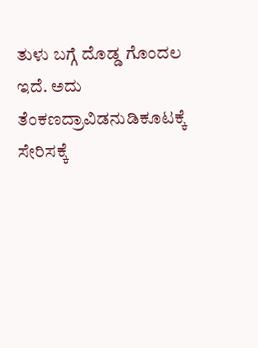ತುಳು ಬಗ್ಗೆ ದೊಡ್ಡ ಗೊಂದಲ ಇದೆ. ಅದು ತೆಂಕಣದ್ರಾವಿಡನುಡಿಕೂಟಕ್ಕೆ ಸೇರಿಸಕ್ಕೆ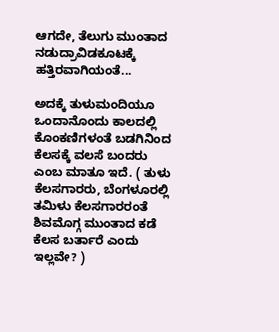ಆಗದೇ, ತೆಲುಗು ಮುಂತಾದ ನಡುದ್ರಾವಿಡಕೂಟಕ್ಕೆ ಹತ್ತಿರವಾಗಿಯಂತೆ...

ಅದಕ್ಕೆ ತುಳುಮಂದಿಯೂ ಒಂದಾನೊಂದು ಕಾಲದಲ್ಲಿ ಕೊಂಕಣಿಗಳಂತೆ ಬಡಗಿನಿಂದ ಕೆಲಸಕ್ಕೆ ವಲಸೆ ಬಂದರು ಎಂಬ ಮಾತೂ ಇದೆ. ( ತುಳು ಕೆಲಸಗಾರರು, ಬೆಂಗಳೂರಲ್ಲಿ ತಮಿಳು ಕೆಲಸಗಾರರಂತೆ ಶಿವಮೊಗ್ಗ ಮುಂತಾದ ಕಡೆ ಕೆಲಸ ಬರ್ತಾರೆ ಎಂದು ಇಲ್ಲವೇ? )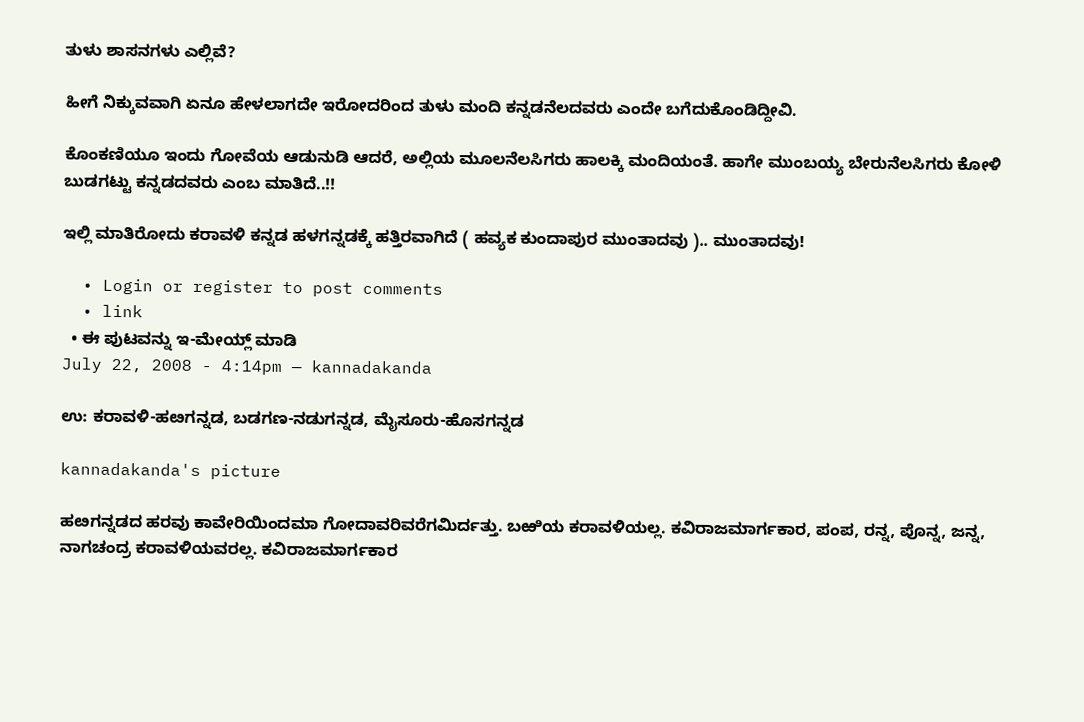ತುಳು ಶಾಸನಗಳು ಎಲ್ಲಿವೆ?

ಹೀಗೆ ನಿಕ್ಕುವವಾಗಿ ಏನೂ ಹೇಳಲಾಗದೇ ಇರೋದರಿಂದ ತುಳು ಮಂದಿ ಕನ್ನಡನೆಲದವರು ಎಂದೇ ಬಗೆದುಕೊಂಡಿದ್ದೀವಿ.

ಕೊಂಕಣಿಯೂ ಇಂದು ಗೋವೆಯ ಆಡುನುಡಿ ಆದರೆ, ಅಲ್ಲಿಯ ಮೂಲನೆಲಸಿಗರು ಹಾಲಕ್ಕಿ ಮಂದಿಯಂತೆ. ಹಾಗೇ ಮುಂಬಯ್ಯ ಬೇರುನೆಲಸಿಗರು ಕೋಳಿ ಬುಡಗಟ್ಟು ಕನ್ನಡದವರು ಎಂಬ ಮಾತಿದೆ..!!

ಇಲ್ಲಿ ಮಾತಿರೋದು ಕರಾವಳಿ ಕನ್ನಡ ಹಳಗನ್ನಡಕ್ಕೆ ಹತ್ತಿರವಾಗಿದೆ ( ಹವ್ಯಕ ಕುಂದಾಪುರ ಮುಂತಾದವು ).. ಮುಂತಾದವು!

  • Login or register to post comments
  • link
  • ಈ ಪುಟವನ್ನು ಇ-ಮೇಯ್ಲ್ ಮಾಡಿ
July 22, 2008 - 4:14pm — kannadakanda

ಉ: ಕರಾವಳಿ-ಹೞಗನ್ನಡ, ಬಡಗಣ-ನಡುಗನ್ನಡ, ಮೈಸೂರು-ಹೊಸಗನ್ನಡ

kannadakanda's picture

ಹೞಗನ್ನಡದ ಹರವು ಕಾವೇರಿಯಿಂದಮಾ ಗೋದಾವರಿವರೆಗಮಿರ್ದತ್ತು. ಬಱಿಯ ಕರಾವಳಿಯಲ್ಲ. ಕವಿರಾಜಮಾರ್ಗಕಾರ, ಪಂಪ, ರನ್ನ, ಪೊನ್ನ, ಜನ್ನ, ನಾಗಚಂದ್ರ ಕರಾವಳಿಯವರಲ್ಲ. ಕವಿರಾಜಮಾರ್ಗಕಾರ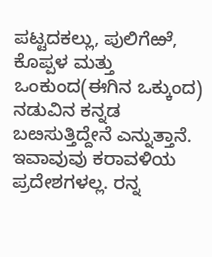ಪಟ್ಟದಕಲ್ಲು, ಪುಲಿಗೆಱೆ, ಕೊಪ್ಪಳ ಮತ್ತು ಒಂಕುಂದ(ಈಗಿನ ಒಕ್ಕುಂದ) ನಡುವಿನ ಕನ್ನಡ ಬೞಸುತ್ತಿದ್ದೇನೆ ಎನ್ನುತ್ತಾನೆ. ಇವಾವುವು ಕರಾವಳಿಯ ಪ್ರದೇಶಗಳಲ್ಲ. ರನ್ನ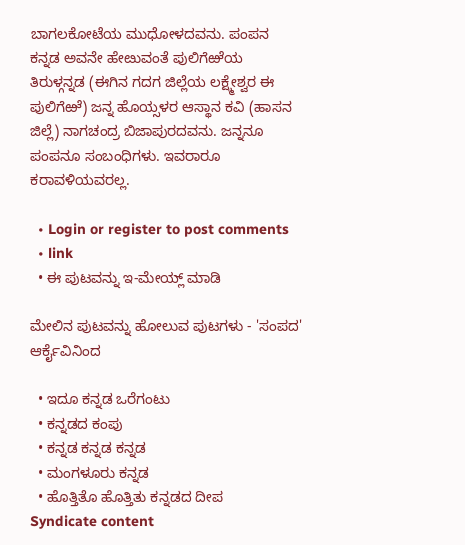ಬಾಗಲಕೋಟೆಯ ಮುಧೋಳದವನು. ಪಂಪನ ಕನ್ನಡ ಅವನೇ ಹೇೞುವಂತೆ ಪುಲಿಗೆಱೆಯ ತಿರುಳ್ಗನ್ನಡ (ಈಗಿನ ಗದಗ ಜಿಲ್ಲೆಯ ಲಕ್ಷ್ಮೇಶ್ವರ ಈ ಪುಲಿಗೆಱೆ) ಜನ್ನ ಹೊಯ್ಸಳರ ಆಸ್ಥಾನ ಕವಿ (ಹಾಸನ ಜಿಲ್ಲೆ) ನಾಗಚಂದ್ರ ಬಿಜಾಪುರದವನು. ಜನ್ನನೂ ಪಂಪನೂ ಸಂಬಂಧಿಗಳು. ಇವರಾರೂ ಕರಾವಳಿಯವರಲ್ಲ.

  • Login or register to post comments
  • link
  • ಈ ಪುಟವನ್ನು ಇ-ಮೇಯ್ಲ್ ಮಾಡಿ

ಮೇಲಿನ ಪುಟವನ್ನು ಹೋಲುವ ಪುಟಗಳು - 'ಸಂಪದ' ಆರ್ಕೈವಿನಿಂದ

  • ಇದೂ ಕನ್ನಡ ಒರೆಗಂಟು
  • ಕನ್ನಡದ ಕಂಪು
  • ಕನ್ನಡ ಕನ್ನಡ ಕನ್ನಡ
  • ಮಂಗಳೂರು ಕನ್ನಡ
  • ಹೊತ್ತಿತೊ ಹೊತ್ತಿತು ಕನ್ನಡದ ದೀಪ
Syndicate content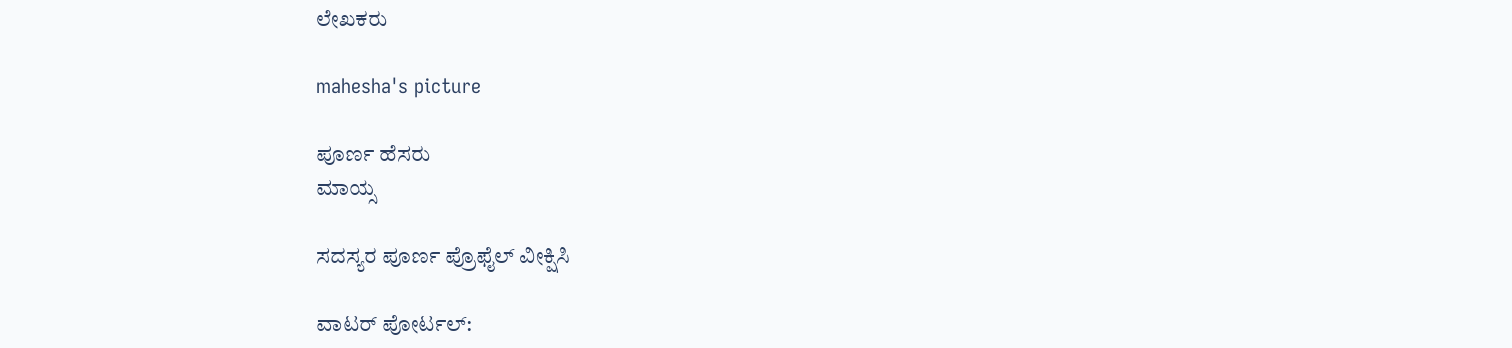ಲೇಖಕರು

mahesha's picture

ಪೂರ್ಣ ಹೆಸರು
ಮಾಯ್ಸ

ಸದಸ್ಯರ ಪೂರ್ಣ ಪ್ರೊಫೈಲ್ ವೀಕ್ಷಿಸಿ

ವಾಟರ್ ಪೋರ್ಟಲ್: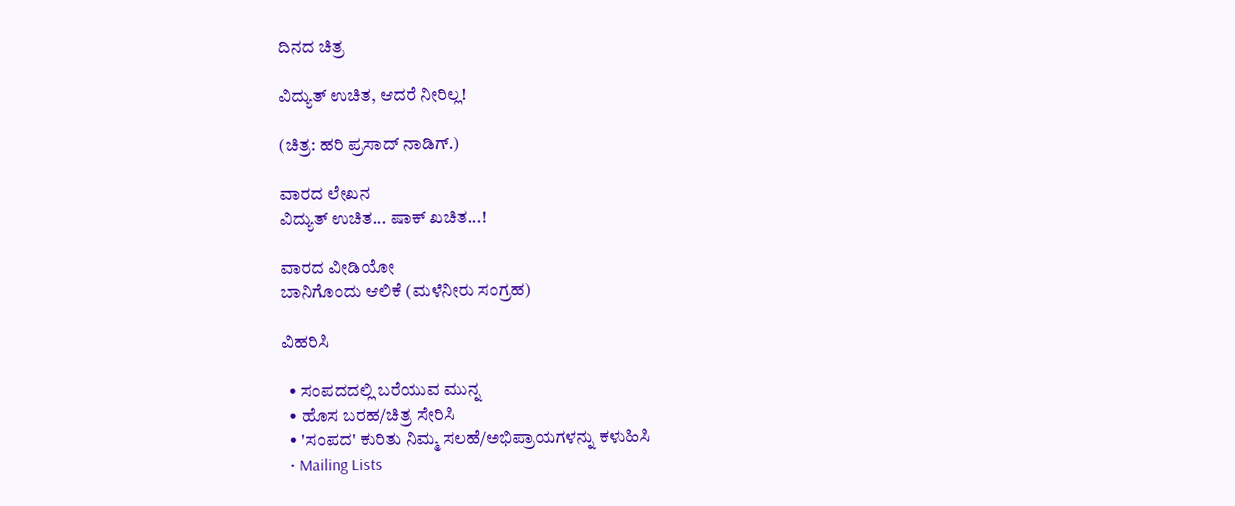ದಿನದ ಚಿತ್ರ

ವಿದ್ಯುತ್ ಉಚಿತ, ಆದರೆ ನೀರಿಲ್ಲ!

(ಚಿತ್ರ: ಹರಿ ಪ್ರಸಾದ್ ನಾಡಿಗ್.)

ವಾರದ ಲೇಖನ
ವಿದ್ಯುತ್ ಉಚಿತ... ಷಾಕ್ ಖಚಿತ...!

ವಾರದ ವೀಡಿಯೋ
ಬಾನಿಗೊಂದು ಆಲಿಕೆ (ಮಳೆನೀರು ಸಂಗ್ರಹ)

ವಿಹರಿಸಿ

  • ಸಂಪದದಲ್ಲಿ ಬರೆಯುವ ಮುನ್ನ
  • ಹೊಸ ಬರಹ/ಚಿತ್ರ ಸೇರಿಸಿ
  • 'ಸಂಪದ' ಕುರಿತು ನಿಮ್ಮ ಸಲಹೆ/ಅಭಿಪ್ರಾಯಗಳನ್ನು ಕಳುಹಿಸಿ
  • Mailing Lists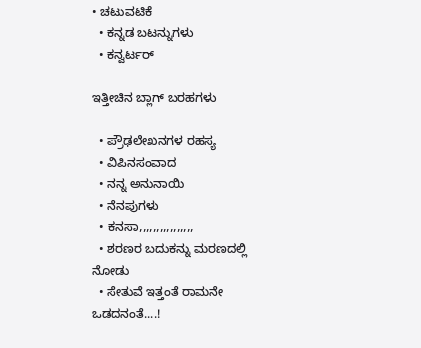• ಚಟುವಟಿಕೆ
  • ಕನ್ನಡ ಬಟನ್ನುಗಳು
  • ಕನ್ವರ್ಟರ್

ಇತ್ತೀಚಿನ ಬ್ಲಾಗ್ ಬರಹಗಳು

  • ಪ್ರೌಢಲೇಖನಗಳ ರಹಸ್ಯ
  • ವಿಪಿನಸಂವಾದ
  • ನನ್ನ ಅನುನಾಯಿ
  • ನೆನಪುಗಳು
  • ಕನಸಾ,,,,,,,,,,,,,,,,
  • ಶರಣರ ಬದುಕನ್ನು ಮರಣದಲ್ಲಿ ನೋಡು
  • ಸೇತುವೆ ಇತ್ತಂತೆ ರಾಮನೇ ಒಡದನಂತೆ....!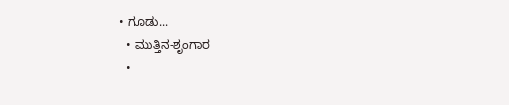• ಗೂಡು...
  • ಮುತ್ತಿನ-ಶೃಂಗಾರ
  •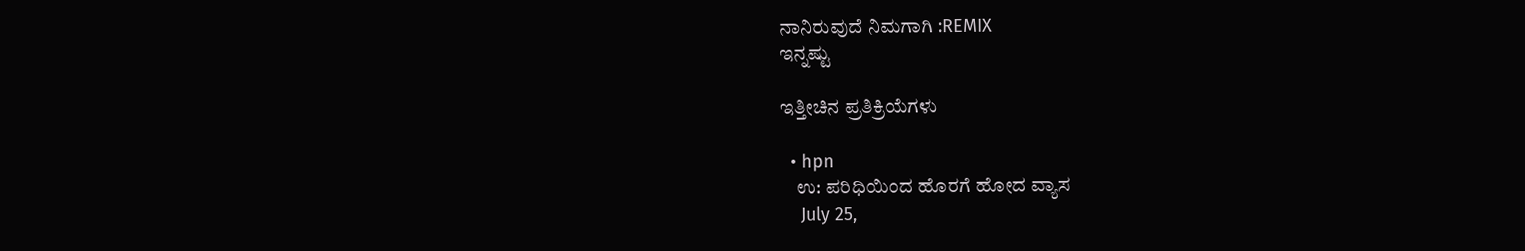ನಾನಿರುವುದೆ ನಿಮಗಾಗಿ :REMIX
ಇನ್ನಷ್ಟು

ಇತ್ತೀಚಿನ ಪ್ರತಿಕ್ರಿಯೆಗಳು

  • hpn
    ಉ: ಪರಿಧಿಯಿಂದ ಹೊರಗೆ ಹೋದ ವ್ಯಾಸ
    July 25,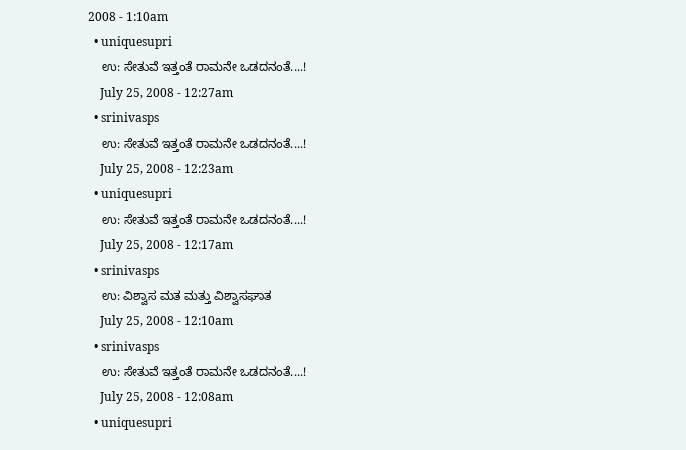2008 - 1:10am
  • uniquesupri
    ಉ: ಸೇತುವೆ ಇತ್ತಂತೆ ರಾಮನೇ ಒಡದನಂತೆ....!
    July 25, 2008 - 12:27am
  • srinivasps
    ಉ: ಸೇತುವೆ ಇತ್ತಂತೆ ರಾಮನೇ ಒಡದನಂತೆ....!
    July 25, 2008 - 12:23am
  • uniquesupri
    ಉ: ಸೇತುವೆ ಇತ್ತಂತೆ ರಾಮನೇ ಒಡದನಂತೆ....!
    July 25, 2008 - 12:17am
  • srinivasps
    ಉ: ವಿಶ್ವಾಸ ಮತ ಮತ್ತು ವಿಶ್ವಾಸಘಾತ
    July 25, 2008 - 12:10am
  • srinivasps
    ಉ: ಸೇತುವೆ ಇತ್ತಂತೆ ರಾಮನೇ ಒಡದನಂತೆ....!
    July 25, 2008 - 12:08am
  • uniquesupri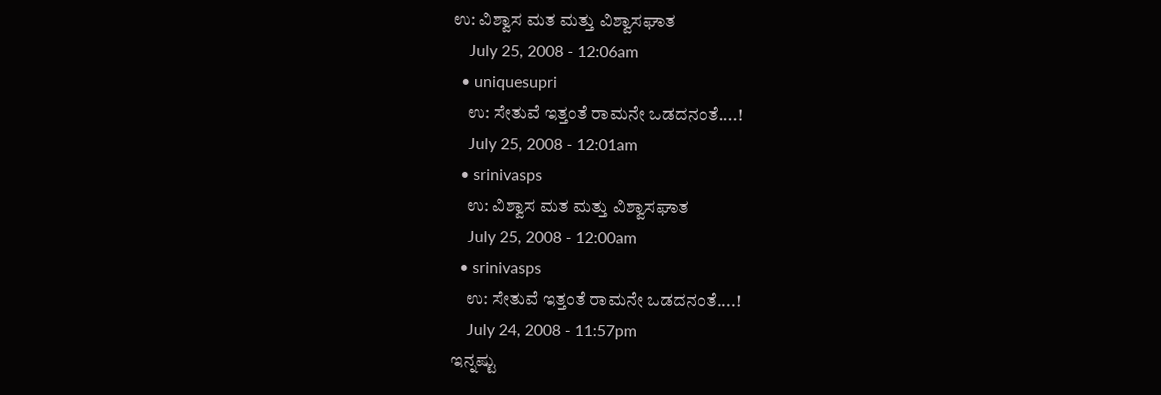ಉ: ವಿಶ್ವಾಸ ಮತ ಮತ್ತು ವಿಶ್ವಾಸಘಾತ
    July 25, 2008 - 12:06am
  • uniquesupri
    ಉ: ಸೇತುವೆ ಇತ್ತಂತೆ ರಾಮನೇ ಒಡದನಂತೆ....!
    July 25, 2008 - 12:01am
  • srinivasps
    ಉ: ವಿಶ್ವಾಸ ಮತ ಮತ್ತು ವಿಶ್ವಾಸಘಾತ
    July 25, 2008 - 12:00am
  • srinivasps
    ಉ: ಸೇತುವೆ ಇತ್ತಂತೆ ರಾಮನೇ ಒಡದನಂತೆ....!
    July 24, 2008 - 11:57pm
ಇನ್ನಷ್ಟು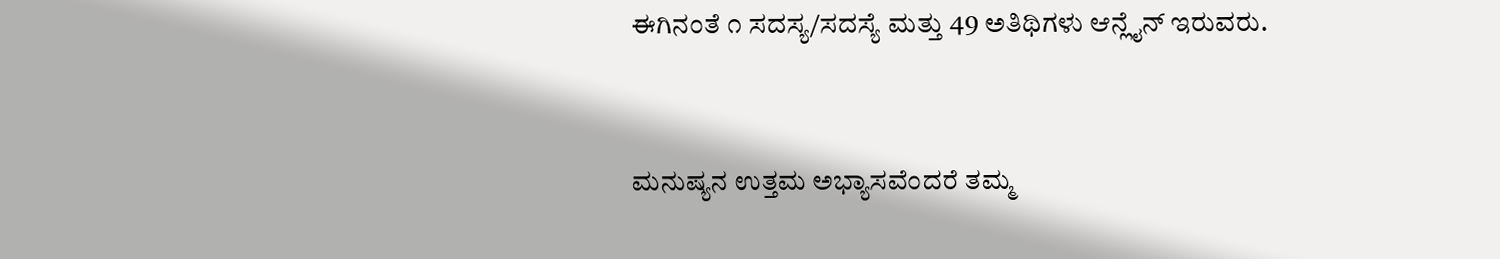ಈಗಿನಂತೆ ೧ ಸದಸ್ಯ/ಸದಸ್ಯೆ ಮತ್ತು 49 ಅತಿಥಿಗಳು ಆನ್ಲೈನ್ ಇರುವರು.


ಮನುಷ್ಯನ ಉತ್ತಮ ಅಭ್ಯಾಸವೆಂದರೆ ತಮ್ಮ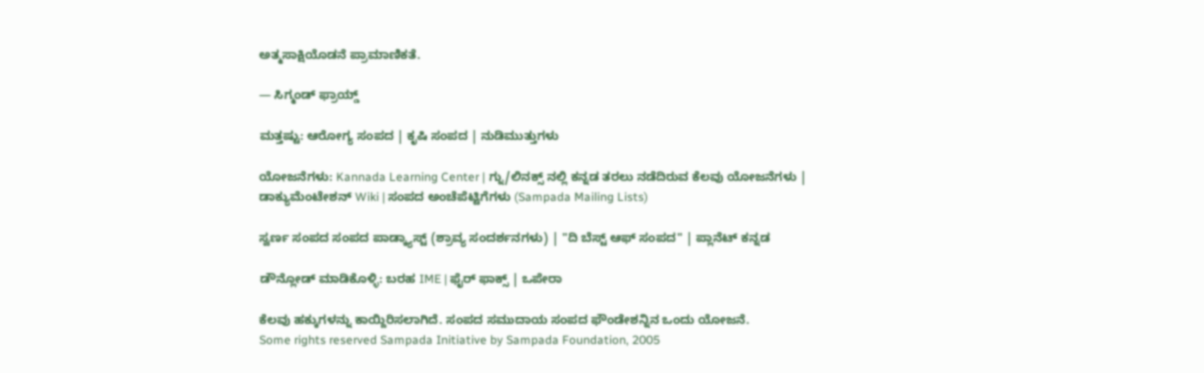ಅತ್ಮಸಾಕ್ಷಿಯೊಡನೆ ಪ್ರಾಮಾಣಿಕತೆ.

— ಸಿಗ್ಮಂಡ್ ಫ್ರಾಯ್ಡ್

ಮತ್ತಷ್ಟು: ಆರೋಗ್ಯ ಸಂಪದ | ಕೃಷಿ ಸಂಪದ | ನುಡಿಮುತ್ತುಗಳು

ಯೋಜನೆಗಳು: Kannada Learning Center | ಗ್ನು/ಲಿನಕ್ಸ್ ನಲ್ಲಿ ಕನ್ನಡ ತರಲು ನಡೆದಿರುವ ಕೆಲವು ಯೋಜನೆಗಳು | ಡಾಕ್ಯುಮೆಂಟೇಶನ್ Wiki | ಸಂಪದ ಅಂಚೆಪೆಟ್ಟಿಗೆಗಳು (Sampada Mailing Lists)

ಸ್ವರ್ಣ ಸಂಪದ ಸಂಪದ ಪಾಡ್ಕ್ಯಾಸ್ಟ್ (ಶ್ರಾವ್ಯ ಸಂದರ್ಶನಗಳು) | "ದಿ ಬೆಸ್ಟ್ ಆಫ್ ಸಂಪದ" | ಪ್ಲಾನೆಟ್ ಕನ್ನಡ

ಡೌನ್ಲೋಡ್ ಮಾಡಿಕೊಳ್ಳಿ: ಬರಹ IME | ಫೈರ್ ಫಾಕ್ಸ್ | ಒಪೇರಾ

ಕೆಲವು ಹಕ್ಕುಗಳನ್ನು ಕಾಯ್ದಿರಿಸಲಾಗಿದೆ. ಸಂಪದ ಸಮುದಾಯ ಸಂಪದ ಫೌಂಡೇಶನ್ನಿನ ಒಂದು ಯೋಜನೆ.
Some rights reserved Sampada Initiative by Sampada Foundation, 2005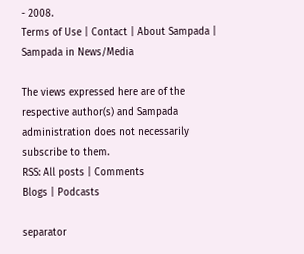- 2008.
Terms of Use | Contact | About Sampada | Sampada in News/Media

The views expressed here are of the respective author(s) and Sampada administration does not necessarily subscribe to them.
RSS: All posts | Comments
Blogs | Podcasts

separator